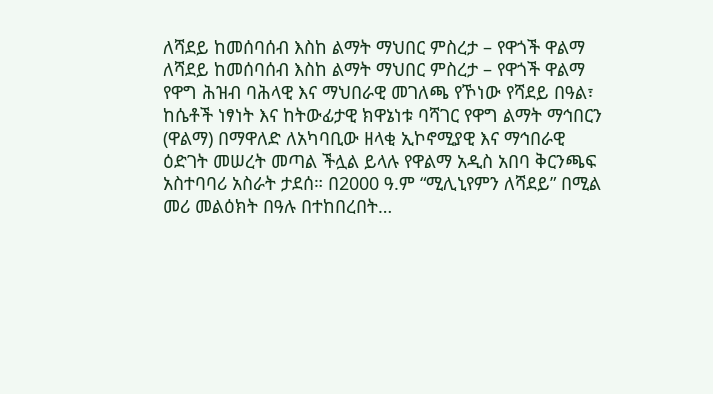ለሻደይ ከመሰባሰብ እስከ ልማት ማህበር ምስረታ – የዋጎች ዋልማ
ለሻደይ ከመሰባሰብ እስከ ልማት ማህበር ምስረታ – የዋጎች ዋልማ የዋግ ሕዝብ ባሕላዊ እና ማህበራዊ መገለጫ የኾነው የሻደይ በዓል፣ ከሴቶች ነፃነት እና ከትውፊታዊ ክዋኔነቱ ባሻገር የዋግ ልማት ማኅበርን (ዋልማ) በማዋለድ ለአካባቢው ዘላቂ ኢኮኖሚያዊ እና ማኅበራዊ ዕድገት መሠረት መጣል ችሏል ይላሉ የዋልማ አዲስ አበባ ቅርንጫፍ አስተባባሪ አስራት ታደሰ። በ2000 ዓ.ም “ሚሊኒየምን ለሻደይ” በሚል መሪ መልዕክት በዓሉ በተከበረበት…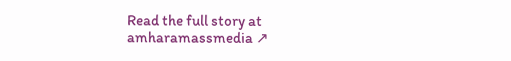Read the full story at amharamassmedia ↗